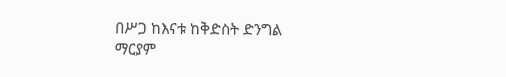በሥጋ ከእናቱ ከቅድስት ድንግል
ማርያም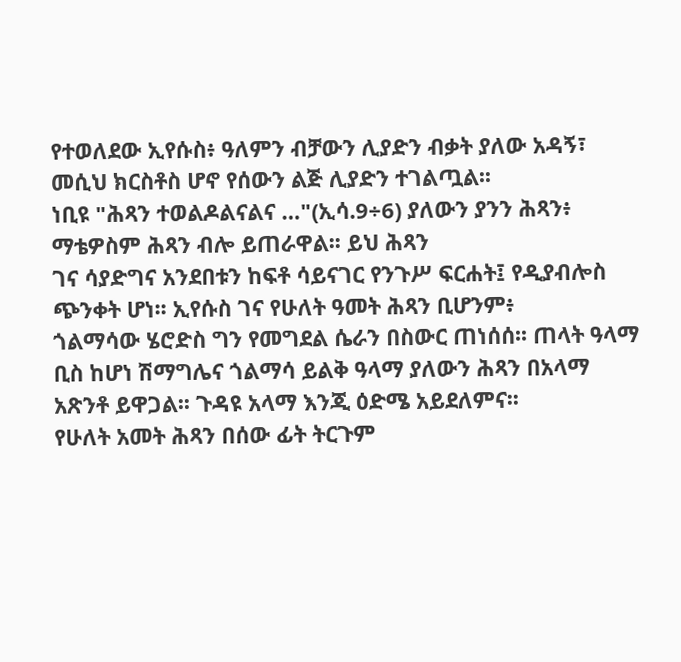የተወለደው ኢየሱስ፥ ዓለምን ብቻውን ሊያድን ብቃት ያለው አዳኝ፣ መሲህ ክርስቶስ ሆኖ የሰውን ልጅ ሊያድን ተገልጧል፡፡
ነቢዩ "ሕጻን ተወልዶልናልና …"(ኢሳ.9÷6) ያለውን ያንን ሕጻን፥ ማቴዎስም ሕጻን ብሎ ይጠራዋል፡፡ ይህ ሕጻን
ገና ሳያድግና አንደበቱን ከፍቶ ሳይናገር የንጉሥ ፍርሐት፤ የዲያብሎስ ጭንቀት ሆነ፡፡ ኢየሱስ ገና የሁለት ዓመት ሕጻን ቢሆንም፥
ጎልማሳው ሄሮድስ ግን የመግደል ሴራን በስውር ጠነሰሰ፡፡ ጠላት ዓላማ ቢስ ከሆነ ሽማግሌና ጎልማሳ ይልቅ ዓላማ ያለውን ሕጻን በአላማ
አጽንቶ ይዋጋል፡፡ ጉዳዩ አላማ እንጂ ዕድሜ አይደለምና፡፡
የሁለት አመት ሕጻን በሰው ፊት ትርጉም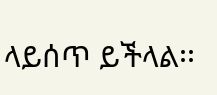ላይሰጥ ይችላል፡፡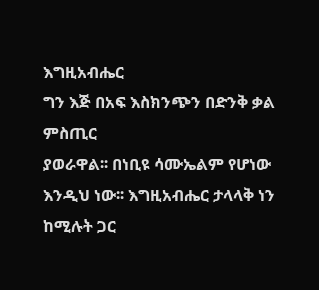እግዚአብሔር
ግን እጅ በአፍ እስክንጭን በድንቅ ቃል ምስጢር
ያወራዋል፡፡ በነቢዩ ሳሙኤልም የሆነው እንዲህ ነው፡፡ እግዚአብሔር ታላላቅ ነን ከሚሉት ጋር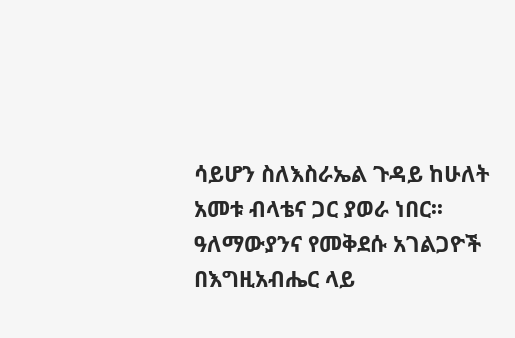ሳይሆን ስለእስራኤል ጉዳይ ከሁለት
አመቱ ብላቴና ጋር ያወራ ነበር፡፡ ዓለማውያንና የመቅደሱ አገልጋዮች በእግዚአብሔር ላይ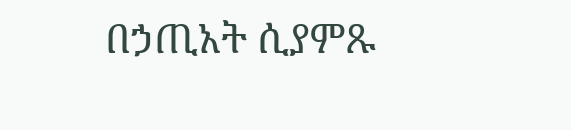በኃጢአት ሲያምጹ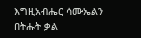እግዚአብሔር ሳሙኤልን
በትሑት ቃል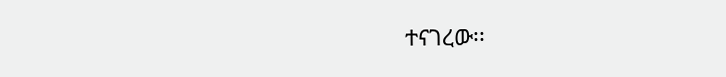ተናገረው፡፡